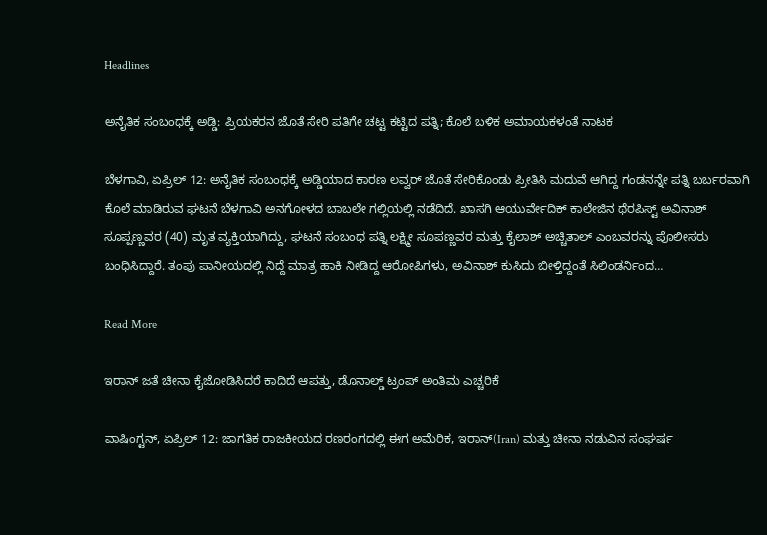Headlines

ಅನೈತಿಕ ಸಂಬಂಧಕ್ಕೆ ಅಡ್ಡಿ: ಪ್ರಿಯಕರನ ಜೊತೆ ಸೇರಿ ಪತಿಗೇ ಚಟ್ಟ ಕಟ್ಟಿದ ಪತ್ನಿ; ಕೊಲೆ ಬಳಿಕ ಅಮಾಯಕಳಂತೆ ನಾಟಕ

ಬೆಳಗಾವಿ, ಏಪ್ರಿಲ್ 12: ಅನೈತಿಕ ಸಂಬಂಧಕ್ಕೆ ಅಡ್ಡಿಯಾದ ಕಾರಣ ಲವ್ವರ್ ಜೊತೆ ಸೇರಿಕೊಂಡು ಪ್ರೀತಿಸಿ ಮದುವೆ ಆಗಿದ್ದ ಗಂಡನನ್ನೇ ಪತ್ನಿ ಬರ್ಬರವಾಗಿ ಕೊಲೆ ಮಾಡಿರುವ ಘಟನೆ ಬೆಳಗಾವಿ ಅನಗೋಳದ ಬಾಬಲೇ ಗಲ್ಲಿಯಲ್ಲಿ ನಡೆದಿದೆ. ಖಾಸಗಿ ಆಯುರ್ವೇದಿಕ್ ಕಾಲೇಜಿನ ಥೆರಪಿಸ್ಟ್ ಅವಿನಾಶ್ ಸೂಪ್ಪಣ್ಣವರ (40) ಮೃತ ವ್ಯಕ್ತಿಯಾಗಿದ್ದು, ಘಟನೆ ಸಂಬಂಧ ಪತ್ನಿ ಲಕ್ಷ್ಮೀ ಸೂಪಣ್ಣವರ ಮತ್ತು ಕೈಲಾಶ್ ಅಚ್ಚಿತಾಲ್ ಎಂಬವರನ್ನು ಪೊಲೀಸರು ಬಂಧಿಸಿದ್ದಾರೆ. ತಂಪು ಪಾನೀಯದಲ್ಲಿ ನಿದ್ದೆ ಮಾತ್ರ ಹಾಕಿ ನೀಡಿದ್ದ ಆರೋಪಿಗಳು, ಅವಿನಾಶ್ ಕುಸಿದು ಬೀಳ್ತಿದ್ದಂತೆ ಸಿಲಿಂಡರ್ನಿಂದ…

Read More

ಇರಾನ್ ಜತೆ ಚೀನಾ ಕೈಜೋಡಿಸಿದರೆ ಕಾದಿದೆ ಆಪತ್ತು, ಡೊನಾಲ್ಡ್ ಟ್ರಂಪ್ ಅಂತಿಮ ಎಚ್ಚರಿಕೆ

ವಾಷಿಂಗ್ಟನ್, ಏಪ್ರಿಲ್ 12: ಜಾಗತಿಕ ರಾಜಕೀಯದ ರಣರಂಗದಲ್ಲಿ ಈಗ ಅಮೆರಿಕ, ಇರಾನ್(Iran) ಮತ್ತು ಚೀನಾ ನಡುವಿನ ಸಂಘರ್ಷ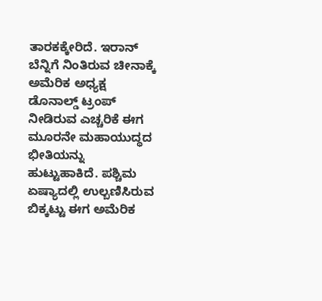ತಾರಕಕ್ಕೇರಿದೆ. ಇರಾನ್ ಬೆನ್ನಿಗೆ ನಿಂತಿರುವ ಚೀನಾಕ್ಕೆ ಅಮೆರಿಕ ಅಧ್ಯಕ್ಷ ಡೊನಾಲ್ಡ್ ಟ್ರಂಪ್ ನೀಡಿರುವ ಎಚ್ಚರಿಕೆ ಈಗ ಮೂರನೇ ಮಹಾಯುದ್ಧದ ಭೀತಿಯನ್ನು ಹುಟ್ಟುಹಾಕಿದೆ. ಪಶ್ಚಿಮ ಏಷ್ಯಾದಲ್ಲಿ ಉಲ್ಬಣಿಸಿರುವ ಬಿಕ್ಕಟ್ಟು ಈಗ ಅಮೆರಿಕ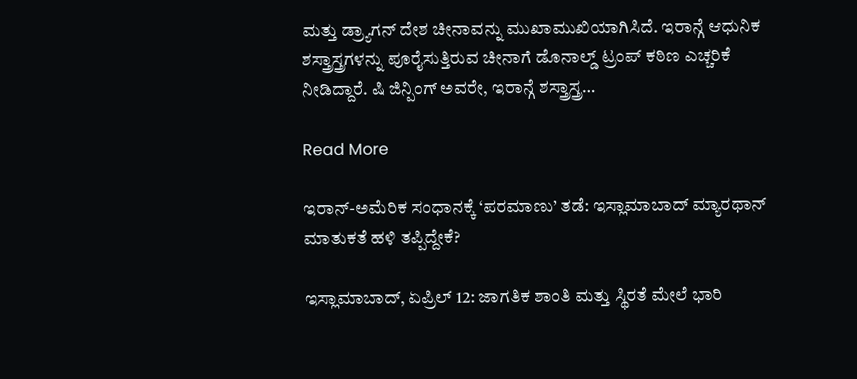ಮತ್ತು ಡ್ರ್ಯಾಗನ್ ದೇಶ ಚೀನಾವನ್ನು ಮುಖಾಮುಖಿಯಾಗಿಸಿದೆ. ಇರಾನ್ಗೆ ಆಧುನಿಕ ಶಸ್ತ್ರಾಸ್ತ್ರಗಳನ್ನು ಪೂರೈಸುತ್ತಿರುವ ಚೀನಾಗೆ ಡೊನಾಲ್ಡ್ ಟ್ರಂಪ್ ಕಠಿಣ ಎಚ್ಚರಿಕೆ ನೀಡಿದ್ದಾರೆ. ಷಿ ಜಿನ್ಪಿಂಗ್ ಅವರೇ, ಇರಾನ್ಗೆ ಶಸ್ತ್ರಾಸ್ತ್ರ…

Read More

ಇರಾನ್-ಅಮೆರಿಕ ಸಂಧಾನಕ್ಕೆ ‘ಪರಮಾಣು’ ತಡೆ: ಇಸ್ಲಾಮಾಬಾದ್ ಮ್ಯಾರಥಾನ್ ಮಾತುಕತೆ ಹಳಿ ತಪ್ಪಿದ್ದೇಕೆ?

ಇಸ್ಲಾಮಾಬಾದ್, ಏಪ್ರಿಲ್ 12: ಜಾಗತಿಕ ಶಾಂತಿ ಮತ್ತು ಸ್ಥಿರತೆ ಮೇಲೆ ಭಾರಿ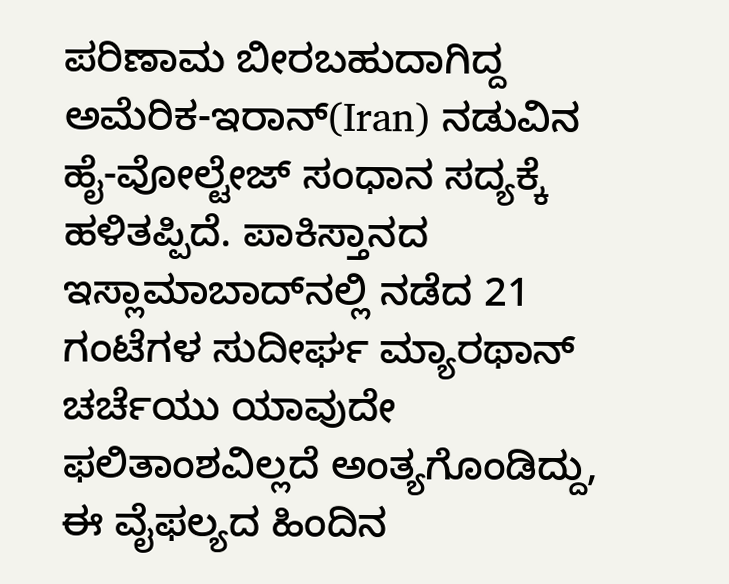ಪರಿಣಾಮ ಬೀರಬಹುದಾಗಿದ್ದ ಅಮೆರಿಕ-ಇರಾನ್(Iran) ನಡುವಿನ ಹೈ-ವೋಲ್ಟೇಜ್ ಸಂಧಾನ ಸದ್ಯಕ್ಕೆ ಹಳಿತಪ್ಪಿದೆ. ಪಾಕಿಸ್ತಾನದ ಇಸ್ಲಾಮಾಬಾದ್‌ನಲ್ಲಿ ನಡೆದ 21 ಗಂಟೆಗಳ ಸುದೀರ್ಘ ಮ್ಯಾರಥಾನ್ ಚರ್ಚೆಯು ಯಾವುದೇ ಫಲಿತಾಂಶವಿಲ್ಲದೆ ಅಂತ್ಯಗೊಂಡಿದ್ದು, ಈ ವೈಫಲ್ಯದ ಹಿಂದಿನ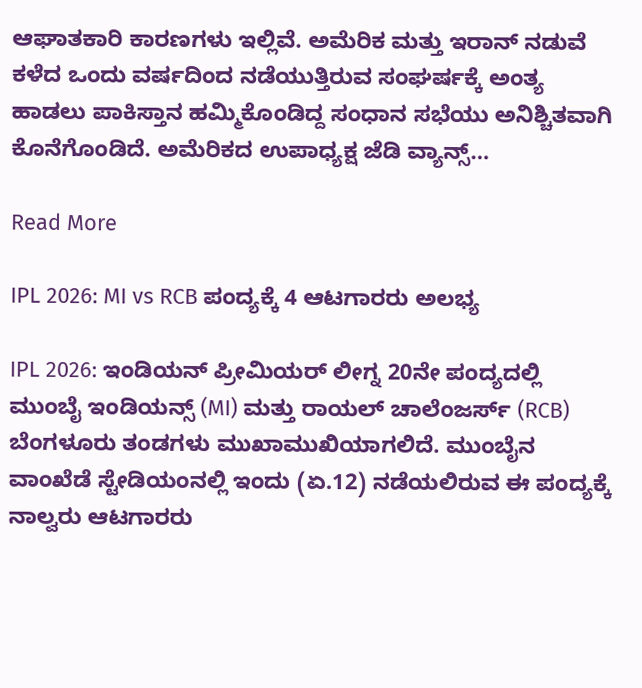ಆಘಾತಕಾರಿ ಕಾರಣಗಳು ಇಲ್ಲಿವೆ. ಅಮೆರಿಕ ಮತ್ತು ಇರಾನ್ ನಡುವೆ ಕಳೆದ ಒಂದು ವರ್ಷದಿಂದ ನಡೆಯುತ್ತಿರುವ ಸಂಘರ್ಷಕ್ಕೆ ಅಂತ್ಯ ಹಾಡಲು ಪಾಕಿಸ್ತಾನ ಹಮ್ಮಿಕೊಂಡಿದ್ದ ಸಂಧಾನ ಸಭೆಯು ಅನಿಶ್ಚಿತವಾಗಿ ಕೊನೆಗೊಂಡಿದೆ. ಅಮೆರಿಕದ ಉಪಾಧ್ಯಕ್ಷ ಜೆಡಿ ವ್ಯಾನ್ಸ್…

Read More

IPL 2026: MI vs RCB ಪಂದ್ಯಕ್ಕೆ 4 ಆಟಗಾರರು ಅಲಭ್ಯ

IPL 2026: ಇಂಡಿಯನ್ ಪ್ರೀಮಿಯರ್ ಲೀಗ್ನ 20ನೇ ಪಂದ್ಯದಲ್ಲಿ ಮುಂಬೈ ಇಂಡಿಯನ್ಸ್ (MI) ಮತ್ತು ರಾಯಲ್ ಚಾಲೆಂಜರ್ಸ್ (RCB) ಬೆಂಗಳೂರು ತಂಡಗಳು ಮುಖಾಮುಖಿಯಾಗಲಿದೆ. ಮುಂಬೈನ ವಾಂಖೆಡೆ ಸ್ಟೇಡಿಯಂನಲ್ಲಿ ಇಂದು (ಏ.12) ನಡೆಯಲಿರುವ ಈ ಪಂದ್ಯಕ್ಕೆ ನಾಲ್ವರು ಆಟಗಾರರು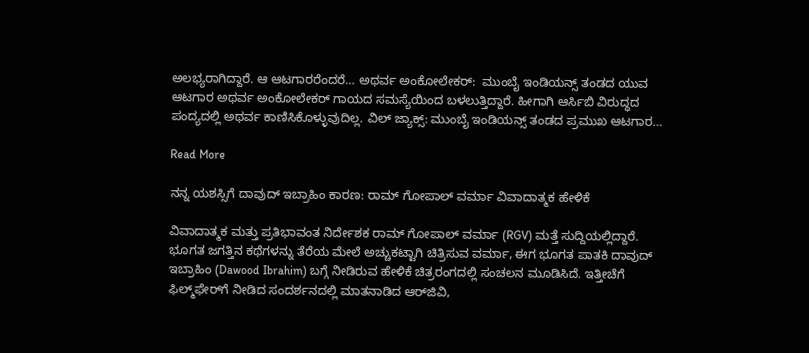ಅಲಭ್ಯರಾಗಿದ್ದಾರೆ. ಆ ಆಟಗಾರರೆಂದರೆ… ಅಥರ್ವ ಅಂಕೋಲೇಕರ್:  ಮುಂಬೈ ಇಂಡಿಯನ್ಸ್ ತಂಡದ ಯುವ ಆಟಗಾರ ಅಥರ್ವ ಅಂಕೋಲೇಕರ್ ಗಾಯದ ಸಮಸ್ಯೆಯಿಂದ ಬಳಲುತ್ತಿದ್ದಾರೆ. ಹೀಗಾಗಿ ಆರ್ಸಿಬಿ ವಿರುದ್ಧದ ಪಂದ್ಯದಲ್ಲಿ ಅಥರ್ವ ಕಾಣಿಸಿಕೊಳ್ಳುವುದಿಲ್ಲ. ವಿಲ್ ಜ್ಯಾಕ್ಸ್: ಮುಂಬೈ ಇಂಡಿಯನ್ಸ್ ತಂಡದ ಪ್ರಮುಖ ಆಟಗಾರ…

Read More

ನನ್ನ ಯಶಸ್ಸಿಗೆ ದಾವುದ್ ಇಬ್ರಾಹಿಂ ಕಾರಣ: ರಾಮ್ ಗೋಪಾಲ್ ವರ್ಮಾ ವಿವಾದಾತ್ಮಕ ಹೇಳಿಕೆ

ವಿವಾದಾತ್ಮಕ ಮತ್ತು ಪ್ರತಿಭಾವಂತ ನಿರ್ದೇಶಕ ರಾಮ್ ಗೋಪಾಲ್ ವರ್ಮಾ (RGV) ಮತ್ತೆ ಸುದ್ದಿಯಲ್ಲಿದ್ದಾರೆ. ಭೂಗತ ಜಗತ್ತಿನ ಕಥೆಗಳನ್ನು ತೆರೆಯ ಮೇಲೆ ಅಚ್ಚುಕಟ್ಟಾಗಿ ಚಿತ್ರಿಸುವ ವರ್ಮಾ, ಈಗ ಭೂಗತ ಪಾತಕಿ ದಾವುದ್ ಇಬ್ರಾಹಿಂ (Dawood Ibrahim) ಬಗ್ಗೆ ನೀಡಿರುವ ಹೇಳಿಕೆ ಚಿತ್ರರಂಗದಲ್ಲಿ ಸಂಚಲನ ಮೂಡಿಸಿದೆ. ಇತ್ತೀಚೆಗೆ ಫಿಲ್ಮ್‌ಫೇರ್‌ಗೆ ನೀಡಿದ ಸಂದರ್ಶನದಲ್ಲಿ ಮಾತನಾಡಿದ ಆರ್‌ಜಿವಿ,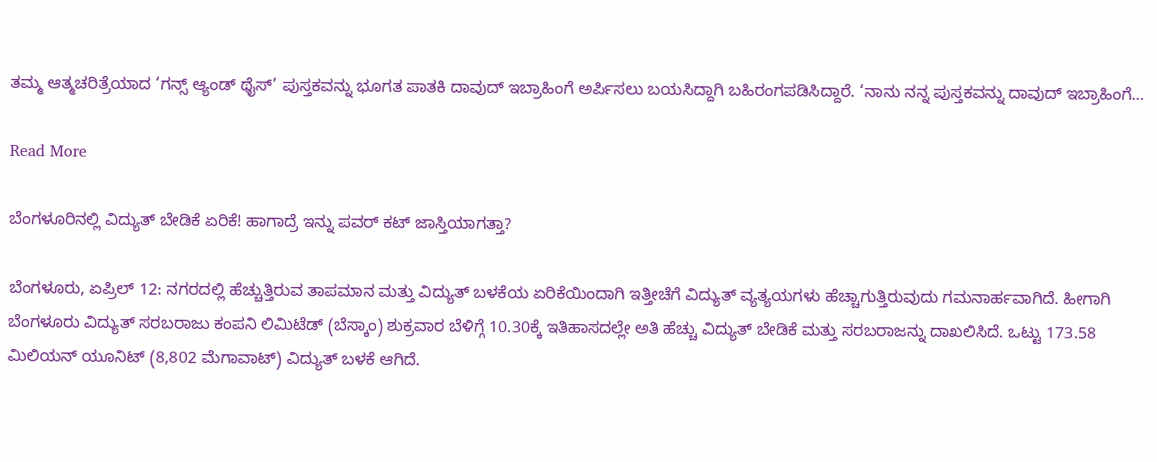ತಮ್ಮ ಆತ್ಮಚರಿತ್ರೆಯಾದ ‘ಗನ್ಸ್ ಆ್ಯಂಡ್ ಥೈಸ್’ ಪುಸ್ತಕವನ್ನು ಭೂಗತ ಪಾತಕಿ ದಾವುದ್ ಇಬ್ರಾಹಿಂಗೆ ಅರ್ಪಿಸಲು ಬಯಸಿದ್ದಾಗಿ ಬಹಿರಂಗಪಡಿಸಿದ್ದಾರೆ. ‘ನಾನು ನನ್ನ ಪುಸ್ತಕವನ್ನು ದಾವುದ್ ಇಬ್ರಾಹಿಂಗೆ…

Read More

ಬೆಂಗಳೂರಿನಲ್ಲಿ ವಿದ್ಯುತ್ ಬೇಡಿಕೆ ಏರಿಕೆ! ಹಾಗಾದ್ರೆ ಇನ್ನು ಪವರ್ ಕಟ್ ಜಾಸ್ತಿಯಾಗತ್ತಾ?

ಬೆಂಗಳೂರು, ಏಪ್ರಿಲ್ 12: ನಗರದಲ್ಲಿ ಹೆಚ್ಚುತ್ತಿರುವ ತಾಪಮಾನ ಮತ್ತು ವಿದ್ಯುತ್ ಬಳಕೆಯ ಏರಿಕೆಯಿಂದಾಗಿ ಇತ್ತೀಚೆಗೆ ವಿದ್ಯುತ್ ವ್ಯತ್ಯಯಗಳು ಹೆಚ್ಚಾಗುತ್ತಿರುವುದು ಗಮನಾರ್ಹವಾಗಿದೆ. ಹೀಗಾಗಿ ಬೆಂಗಳೂರು ವಿದ್ಯುತ್ ಸರಬರಾಜು ಕಂಪನಿ ಲಿಮಿಟೆಡ್ (ಬೆಸ್ಕಾಂ) ಶುಕ್ರವಾರ ಬೆಳಿಗ್ಗೆ 10.30ಕ್ಕೆ ಇತಿಹಾಸದಲ್ಲೇ ಅತಿ ಹೆಚ್ಚು ವಿದ್ಯುತ್ ಬೇಡಿಕೆ ಮತ್ತು ಸರಬರಾಜನ್ನು ದಾಖಲಿಸಿದೆ. ಒಟ್ಟು 173.58 ಮಿಲಿಯನ್ ಯೂನಿಟ್ (8,802 ಮೆಗಾವಾಟ್) ವಿದ್ಯುತ್ ಬಳಕೆ ಆಗಿದೆ.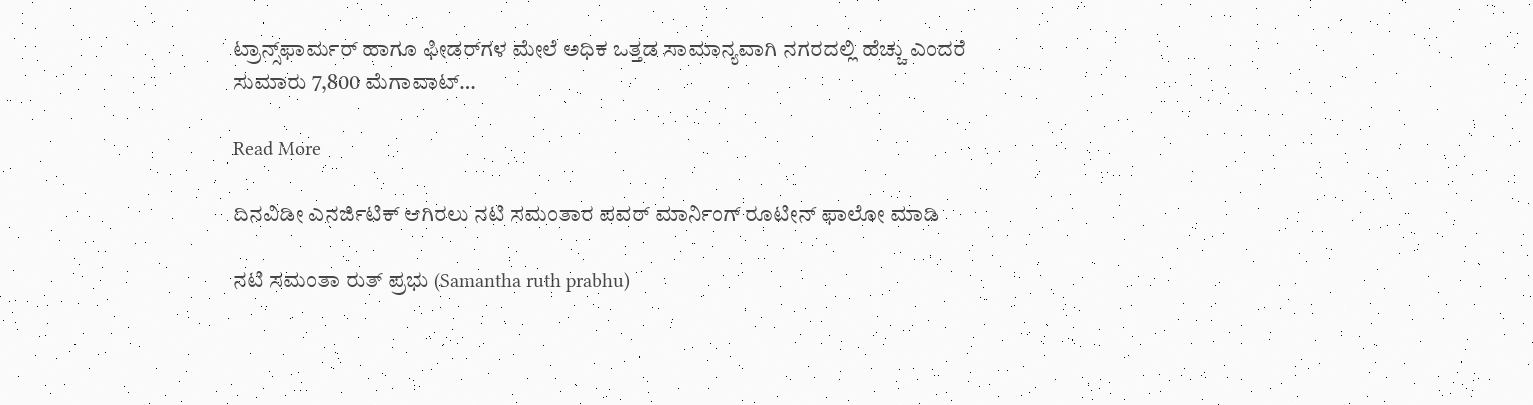ಟ್ರಾನ್ಸ್‌ಫಾರ್ಮರ್ ಹಾಗೂ ಫೀಡರ್‌ಗಳ ಮೇಲೆ ಅಧಿಕ ಒತ್ತಡ ಸಾಮಾನ್ಯವಾಗಿ ನಗರದಲ್ಲಿ ಹೆಚ್ಚು ಎಂದರೆ ಸುಮಾರು 7,800 ಮೆಗಾವಾಟ್…

Read More

ದಿನವಿಡೀ ಎನರ್ಜಿಟಿಕ್‌ ಆಗಿರಲು ನಟಿ ಸಮಂತಾರ ಪವರ್‌ ಮಾರ್ನಿಂಗ್‌ ರೂಟೀನ್‌ ಫಾಲೋ ಮಾಡಿ

ನಟಿ ಸಮಂತಾ ರುತ್ ಪ್ರಭು (Samantha ruth prabhu)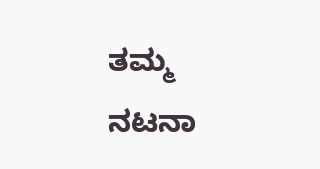ತಮ್ಮ ನಟನಾ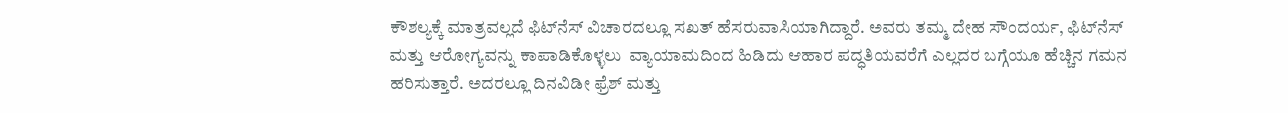ಕೌಶಲ್ಯಕ್ಕೆ ಮಾತ್ರವಲ್ಲದೆ ಫಿಟ್‌ನೆಸ್‌ ವಿಚಾರದಲ್ಲೂ ಸಖತ್‌ ಹೆಸರುವಾಸಿಯಾಗಿದ್ದಾರೆ. ಅವರು ತಮ್ಮ ದೇಹ ಸೌಂದರ್ಯ, ಫಿಟ್‌ನೆಸ್ ಮತ್ತು ಆರೋಗ್ಯವನ್ನು‌ ಕಾಪಾಡಿಕೊಳ್ಳಲು  ವ್ಯಾಯಾಮದಿಂದ ಹಿಡಿದು ಆಹಾರ ಪದ್ಧತಿಯವರೆಗೆ ಎಲ್ಲದರ ಬಗ್ಗೆಯೂ ಹೆಚ್ಚಿನ ಗಮನ ಹರಿಸುತ್ತಾರೆ. ಅದರಲ್ಲೂ ದಿನವಿಡೀ ಫ್ರೆಶ್‌ ಮತ್ತು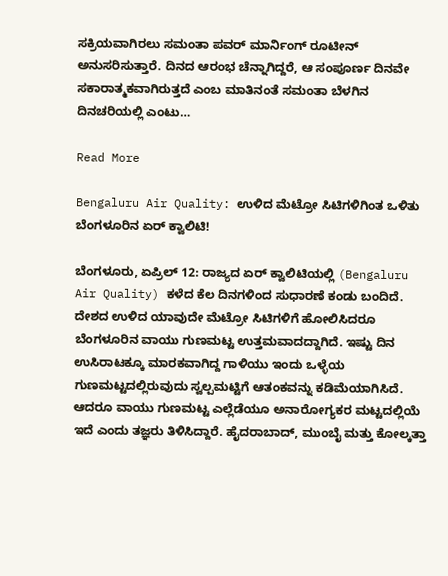ಸಕ್ರಿಯವಾಗಿರಲು ಸಮಂತಾ ಪವರ್‌ ಮಾರ್ನಿಂಗ್‌ ರೂಟೀನ್ ಅನುಸರಿಸುತ್ತಾರೆ. ದಿನದ ಆರಂಭ ಚೆನ್ನಾಗಿದ್ದರೆ, ಆ ಸಂಪೂರ್ಣ ದಿನವೇ ಸಕಾರಾತ್ಮಕವಾಗಿರುತ್ತದೆ ಎಂಬ ಮಾತಿನಂತೆ ಸಮಂತಾ ಬೆಳಗಿನ ದಿನಚರಿಯಲ್ಲಿ ಎಂಟು…

Read More

Bengaluru Air Quality: ಉಳಿದ ಮೆಟ್ರೋ ಸಿಟಿಗಳಿಗಿಂತ ಒಳಿತು ಬೆಂಗಳೂರಿನ ಏರ್ ಕ್ವಾಲಿಟಿ!

ಬೆಂಗಳೂರು, ಏಪ್ರಿಲ್ 12: ರಾಜ್ಯದ ಏರ್ ಕ್ವಾಲಿಟಿಯಲ್ಲಿ (Bengaluru Air Quality) ಕಳೆದ ಕೆಲ ದಿನಗಳಿಂದ ಸುಧಾರಣೆ ಕಂಡು ಬಂದಿದೆ. ದೇಶದ ಉಳಿದ ಯಾವುದೇ ಮೆಟ್ರೋ ಸಿಟಿಗಳಿಗೆ ಹೋಲಿಸಿದರೂ ಬೆಂಗಳೂರಿನ ವಾಯು ಗುಣಮಟ್ಟ ಉತ್ತಮವಾದದ್ದಾಗಿದೆ. ಇಷ್ಟು ದಿನ ಉಸಿರಾಟಕ್ಕೂ ಮಾರಕವಾಗಿದ್ದ ಗಾಳಿಯು ಇಂದು ಒಳ್ಳೆಯ ಗುಣಮಟ್ಟದಲ್ಲಿರುವುದು ಸ್ವಲ್ಪಮಟ್ಟಿಗೆ ಆತಂಕವನ್ನು ಕಡಿಮೆಯಾಗಿಸಿದೆ. ಆದರೂ ವಾಯು ಗುಣಮಟ್ಟ ಎಲ್ಲೆಡೆಯೂ ಅನಾರೋಗ್ಯಕರ ಮಟ್ಟದಲ್ಲಿಯೆ ಇದೆ ಎಂದು ತಜ್ಞರು ತಿಳಿಸಿದ್ದಾರೆ. ಹೈದರಾಬಾದ್, ಮುಂಬೈ ಮತ್ತು ಕೋಲ್ಕತ್ತಾ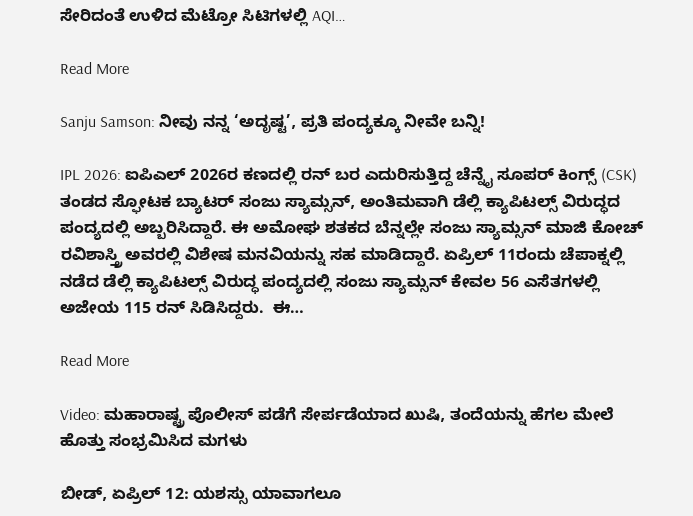ಸೇರಿದಂತೆ ಉಳಿದ ಮೆಟ್ರೋ ಸಿಟಿಗಳಲ್ಲಿ AQI…

Read More

Sanju Samson: ನೀವು ನನ್ನ ‘ಅದೃಷ್ಟ’, ಪ್ರತಿ ಪಂದ್ಯಕ್ಕೂ ನೀವೇ ಬನ್ನಿ!

IPL 2026: ಐಪಿಎಲ್ 2026ರ ಕಣದಲ್ಲಿ ರನ್ ಬರ ಎದುರಿಸುತ್ತಿದ್ದ ಚೆನ್ನೈ ಸೂಪರ್ ಕಿಂಗ್ಸ್ (CSK) ತಂಡದ ಸ್ಫೋಟಕ ಬ್ಯಾಟರ್ ಸಂಜು ಸ್ಯಾಮ್ಸನ್, ಅಂತಿಮವಾಗಿ ಡೆಲ್ಲಿ ಕ್ಯಾಪಿಟಲ್ಸ್ ವಿರುದ್ಧದ ಪಂದ್ಯದಲ್ಲಿ ಅಬ್ಬರಿಸಿದ್ದಾರೆ. ಈ ಅಮೋಘ ಶತಕದ ಬೆನ್ನಲ್ಲೇ ಸಂಜು ಸ್ಯಾಮ್ಸನ್ ಮಾಜಿ ಕೋಚ್ ರವಿಶಾಸ್ತ್ರಿ ಅವರಲ್ಲಿ ವಿಶೇಷ ಮನವಿಯನ್ನು ಸಹ ಮಾಡಿದ್ದಾರೆ. ಏಪ್ರಿಲ್ 11ರಂದು ಚೆಪಾಕ್ನಲ್ಲಿ ನಡೆದ ಡೆಲ್ಲಿ ಕ್ಯಾಪಿಟಲ್ಸ್ ವಿರುದ್ಧ ಪಂದ್ಯದಲ್ಲಿ ಸಂಜು ಸ್ಯಾಮ್ಸನ್ ಕೇವಲ 56 ಎಸೆತಗಳಲ್ಲಿ ಅಜೇಯ 115 ರನ್ ಸಿಡಿಸಿದ್ದರು.  ಈ…

Read More

Video: ಮಹಾರಾಷ್ಟ್ರ ಪೊಲೀಸ್ ಪಡೆಗೆ ಸೇರ್ಪಡೆಯಾದ ಖುಷಿ, ತಂದೆಯನ್ನು ಹೆಗಲ ಮೇಲೆ ಹೊತ್ತು ಸಂಭ್ರಮಿಸಿದ ಮಗಳು

ಬೀಡ್, ಏಪ್ರಿಲ್ 12: ಯಶಸ್ಸು ಯಾವಾಗಲೂ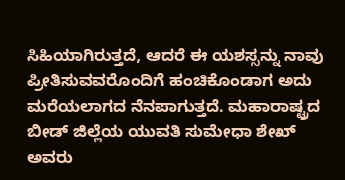ಸಿಹಿಯಾಗಿರುತ್ತದೆ, ಆದರೆ ಈ ಯಶಸ್ಸನ್ನು ನಾವು ಪ್ರೀತಿಸುವವರೊಂದಿಗೆ ಹಂಚಿಕೊಂಡಾಗ ಅದು ಮರೆಯಲಾಗದ ನೆನಪಾಗುತ್ತದೆ. ಮಹಾರಾಷ್ಟ್ರದ ಬೀಡ್ ಜಿಲ್ಲೆಯ ಯುವತಿ ಸುಮೇಧಾ ಶೇಖ್ ಅವರು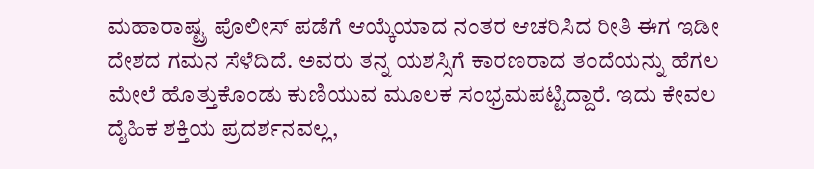ಮಹಾರಾಷ್ಟ್ರ ಪೊಲೀಸ್ ಪಡೆಗೆ ಆಯ್ಕೆಯಾದ ನಂತರ ಆಚರಿಸಿದ ರೀತಿ ಈಗ ಇಡೀ ದೇಶದ ಗಮನ ಸೆಳೆದಿದೆ. ಅವರು ತನ್ನ ಯಶಸ್ಸಿಗೆ ಕಾರಣರಾದ ತಂದೆಯನ್ನು ಹೆಗಲ ಮೇಲೆ ಹೊತ್ತುಕೊಂಡು ಕುಣಿಯುವ ಮೂಲಕ ಸಂಭ್ರಮಪಟ್ಟಿದ್ದಾರೆ. ಇದು ಕೇವಲ ದೈಹಿಕ ಶಕ್ತಿಯ ಪ್ರದರ್ಶನವಲ್ಲ,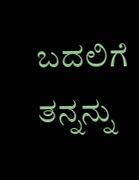ಬದಲಿಗೆ ತನ್ನನ್ನು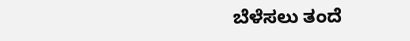ಬೆಳೆಸಲು ತಂದೆ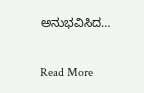ಅನುಭವಿಸಿದ…

Read More